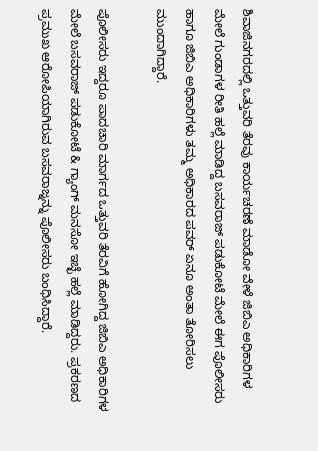ಶಿವಾಜಿನಗರದಲ್ಲಿ ಒತ್ತುವರಿ ತೆರವು ಕಾರ್ಯಚರಣೆ ಮಾಡೋ ವೇಳೆ ಜಿಬಿಎ ಅಧಿಕಾರಿಗಳ ಮೇಲೆ ಗುಂಡಾಗಳ ರೀತಿ ಹಲ್ಲೆ ಮಾಡಿದ್ದ ಬಸವರಾಜ್ ಪಡುಕೋಟೆ ಮೇಲೆ ಈಗ ಪೊಲೀಸರು ಹಾಗೂ ಜಿಬಿಎ ಅಧಿಕಾರಿಗಳು ತಮ್ಮ ಅಧಿಕಾರದ ಪವರ್ ಏನೂ ಅಂತಾ ತೋರಿಸಲು ಮುಂದಾಗಿದ್ದಾರೆ.

ಪೊಲೀಸರು ಇದ್ದರೂ ಪಾದಚಾರಿ ಮಾರ್ಗದ ಒತ್ತುವರಿ ತೆರವಿಗೆ ಹೋಗಿದ್ದ ಜಿಬಿಎ ಅಧಿಕಾರಿಗಳ ಮೇಲೆ ಬಸವರಾಜ್ ಪಡುಕೋಟೆ & ಗ್ಯಾಂಗ್ ಮನಸೋ ಇಚ್ಛೆ ಹಲ್ಲೆ ಮಾಡಿದ್ದರು. ಪ್ರಕರಣದ ಪ್ರಮುಖ ಆರೋಪಿಯಾಗಿರುವ ಬಸವರಾಜ್ನನ್ನು ಪೊಲೀಸರು ಬಂಧಿಸಿದ್ದಾರೆ.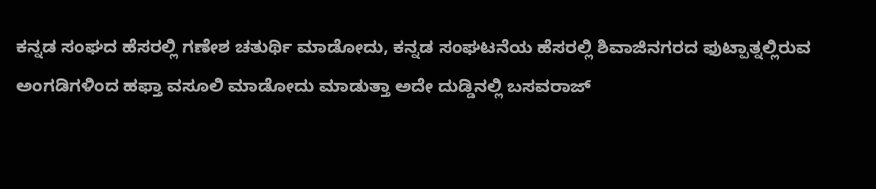ಕನ್ನಡ ಸಂಘದ ಹೆಸರಲ್ಲಿ ಗಣೇಶ ಚತುರ್ಥಿ ಮಾಡೋದು, ಕನ್ನಡ ಸಂಘಟನೆಯ ಹೆಸರಲ್ಲಿ ಶಿವಾಜಿನಗರದ ಫುಟ್ಪಾತ್ನಲ್ಲಿರುವ ಅಂಗಡಿಗಳಿಂದ ಹಫ್ತಾ ವಸೂಲಿ ಮಾಡೋದು ಮಾಡುತ್ತಾ ಅದೇ ದುಡ್ಡಿನಲ್ಲಿ ಬಸವರಾಜ್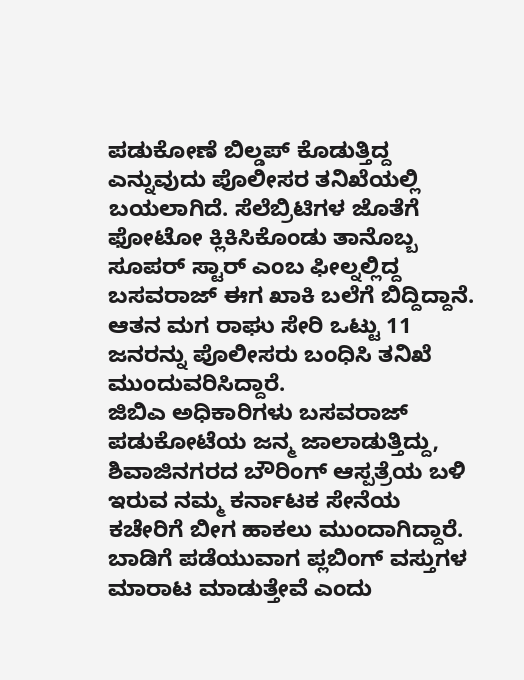ಪಡುಕೋಣೆ ಬಿಲ್ಡಪ್ ಕೊಡುತ್ತಿದ್ದ ಎನ್ನುವುದು ಪೊಲೀಸರ ತನಿಖೆಯಲ್ಲಿ ಬಯಲಾಗಿದೆ. ಸೆಲೆಬ್ರಿಟಿಗಳ ಜೊತೆಗೆ ಫೋಟೋ ಕ್ಲಿಕಿಸಿಕೊಂಡು ತಾನೊಬ್ಬ ಸೂಪರ್ ಸ್ಟಾರ್ ಎಂಬ ಫೀಲ್ನಲ್ಲಿದ್ದ ಬಸವರಾಜ್ ಈಗ ಖಾಕಿ ಬಲೆಗೆ ಬಿದ್ದಿದ್ದಾನೆ. ಆತನ ಮಗ ರಾಘು ಸೇರಿ ಒಟ್ಟು 11 ಜನರನ್ನು ಪೊಲೀಸರು ಬಂಧಿಸಿ ತನಿಖೆ ಮುಂದುವರಿಸಿದ್ದಾರೆ.
ಜಿಬಿಎ ಅಧಿಕಾರಿಗಳು ಬಸವರಾಜ್ ಪಡುಕೋಟೆಯ ಜನ್ಮ ಜಾಲಾಡುತ್ತಿದ್ದು, ಶಿವಾಜಿನಗರದ ಬೌರಿಂಗ್ ಆಸ್ಪತ್ರೆಯ ಬಳಿ ಇರುವ ನಮ್ಮ ಕರ್ನಾಟಕ ಸೇನೆಯ ಕಚೇರಿಗೆ ಬೀಗ ಹಾಕಲು ಮುಂದಾಗಿದ್ದಾರೆ. ಬಾಡಿಗೆ ಪಡೆಯುವಾಗ ಪ್ಲಬಿಂಗ್ ವಸ್ತುಗಳ ಮಾರಾಟ ಮಾಡುತ್ತೇವೆ ಎಂದು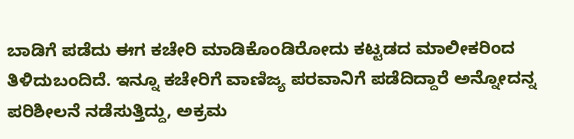ಬಾಡಿಗೆ ಪಡೆದು ಈಗ ಕಚೇರಿ ಮಾಡಿಕೊಂಡಿರೋದು ಕಟ್ಟಡದ ಮಾಲೀಕರಿಂದ ತಿಳಿದುಬಂದಿದೆ. ಇನ್ನೂ ಕಚೇರಿಗೆ ವಾಣಿಜ್ಯ ಪರವಾನಿಗೆ ಪಡೆದಿದ್ದಾರೆ ಅನ್ನೋದನ್ನ ಪರಿಶೀಲನೆ ನಡೆಸುತ್ತಿದ್ದು, ಅಕ್ರಮ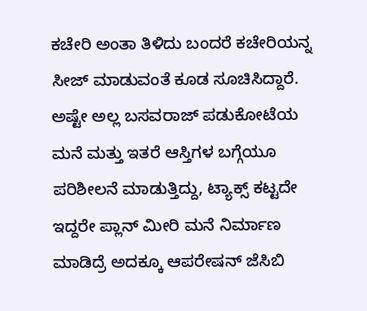ಕಚೇರಿ ಅಂತಾ ತಿಳಿದು ಬಂದರೆ ಕಚೇರಿಯನ್ನ ಸೀಜ್ ಮಾಡುವಂತೆ ಕೂಡ ಸೂಚಿಸಿದ್ದಾರೆ. ಅಷ್ಟೇ ಅಲ್ಲ ಬಸವರಾಜ್ ಪಡುಕೋಟೆಯ ಮನೆ ಮತ್ತು ಇತರೆ ಆಸ್ತಿಗಳ ಬಗ್ಗೆಯೂ ಪರಿಶೀಲನೆ ಮಾಡುತ್ತಿದ್ದು, ಟ್ಯಾಕ್ಸ್ ಕಟ್ಟದೇ ಇದ್ದರೇ ಪ್ಲಾನ್ ಮೀರಿ ಮನೆ ನಿರ್ಮಾಣ ಮಾಡಿದ್ರೆ ಅದಕ್ಕೂ ಆಪರೇಷನ್ ಜೆಸಿಬಿ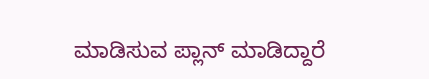ಮಾಡಿಸುವ ಪ್ಲಾನ್ ಮಾಡಿದ್ದಾರೆ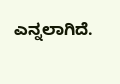ಎನ್ನಲಾಗಿದೆ.